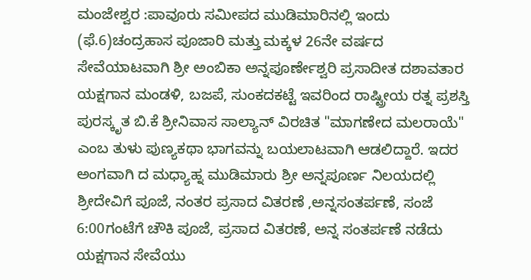ಮಂಜೇಶ್ವರ :ಪಾವೂರು ಸಮೀಪದ ಮುಡಿಮಾರಿನಲ್ಲಿ ಇಂದು (ಫೆ.6)ಚಂದ್ರಹಾಸ ಪೂಜಾರಿ ಮತ್ತು ಮಕ್ಕಳ 26ನೇ ವರ್ಷದ ಸೇವೆಯಾಟವಾಗಿ ಶ್ರೀ ಅಂಬಿಕಾ ಅನ್ನಪೂರ್ಣೇಶ್ವರಿ ಪ್ರಸಾದೀತ ದಶಾವತಾರ ಯಕ್ಷಗಾನ ಮಂಡಳಿ, ಬಜಪೆ, ಸುಂಕದಕಟ್ಟೆ ಇವರಿಂದ ರಾಷ್ಟ್ರೀಯ ರತ್ನ ಪ್ರಶಸ್ತಿ ಪುರಸ್ಕೃತ ಬಿ.ಕೆ ಶ್ರೀನಿವಾಸ ಸಾಲ್ಯಾನ್ ವಿರಚಿತ "ಮಾಗಣೇದ ಮಲರಾಯೆ" ಎಂಬ ತುಳು ಪುಣ್ಯಕಥಾ ಭಾಗವನ್ನು ಬಯಲಾಟವಾಗಿ ಆಡಲಿದ್ದಾರೆ. ಇದರ ಅಂಗವಾಗಿ ದ ಮಧ್ಯಾಹ್ನ ಮುಡಿಮಾರು ಶ್ರೀ ಅನ್ನಪೂರ್ಣ ನಿಲಯದಲ್ಲಿ ಶ್ರೀದೇವಿಗೆ ಪೂಜೆ, ನಂತರ ಪ್ರಸಾದ ವಿತರಣೆ ,ಅನ್ನಸಂತರ್ಪಣೆ, ಸಂಜೆ 6:00ಗಂಟೆಗೆ ಚೌಕಿ ಪೂಜೆ, ಪ್ರಸಾದ ವಿತರಣೆ, ಅನ್ನ ಸಂತರ್ಪಣೆ ನಡೆದು ಯಕ್ಷಗಾನ ಸೇವೆಯು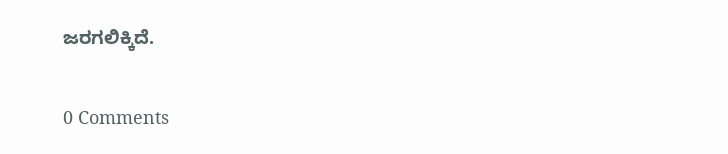ಜರಗಲಿಕ್ಕಿದೆ.

0 Comments